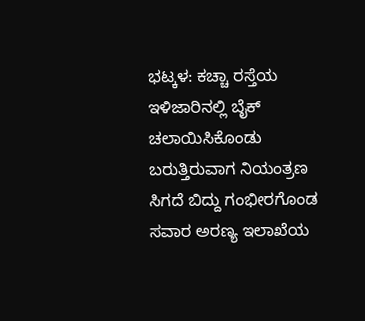ಭಟ್ಕಳ: ಕಚ್ಚಾ ರಸ್ತೆಯ ಇಳಿಜಾರಿನಲ್ಲಿ ಬೈಕ್ ಚಲಾಯಿಸಿಕೊಂಡು ಬರುತ್ತಿರುವಾಗ ನಿಯಂತ್ರಣ ಸಿಗದೆ ಬಿದ್ದು ಗಂಭೀರಗೊಂಡ ಸವಾರ ಅರಣ್ಯ ಇಲಾಖೆಯ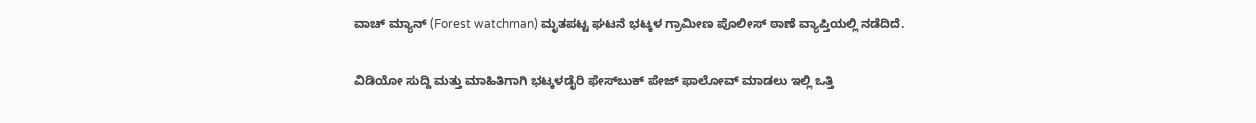ವಾಚ್ ಮ್ಯಾನ್ (Forest watchman) ಮೃತಪಟ್ಟ ಘಟನೆ ಭಟ್ಕಳ ಗ್ರಾಮೀಣ ಪೊಲೀಸ್ ಠಾಣೆ ವ್ಯಾಪ್ತಿಯಲ್ಲಿ ನಡೆದಿದೆ.

ವಿಡಿಯೋ ಸುದ್ದಿ ಮತ್ತು ಮಾಹಿತಿಗಾಗಿ ಭಟ್ಕಳಡೈರಿ ಫೇಸ್‌ಬುಕ್‌ ಪೇಜ್ ಫಾಲೋವ್ ಮಾಡಲು ಇಲ್ಲಿ ಒತ್ತಿ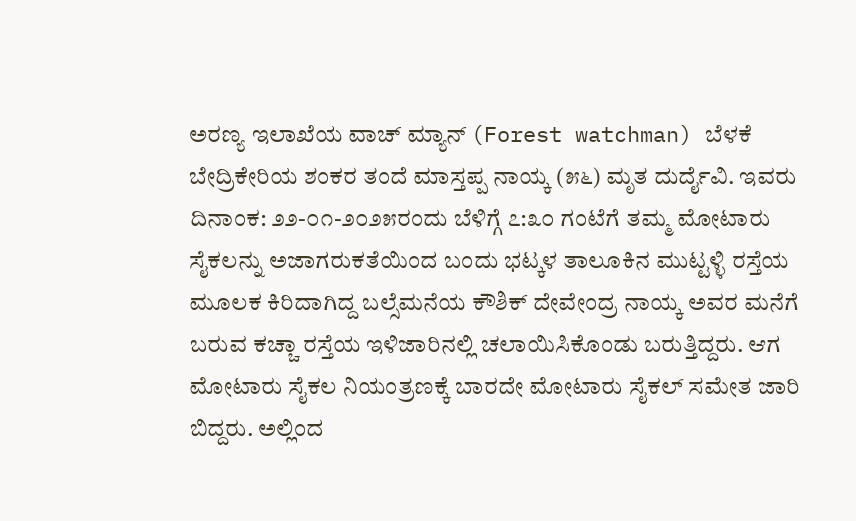ಅರಣ್ಯ ಇಲಾಖೆಯ ವಾಚ್ ಮ್ಯಾನ್ (Forest watchman) ಬೆಳಕೆ ಬೇದ್ರಿಕೇರಿಯ ಶಂಕರ ತಂದೆ ಮಾಸ್ತಪ್ಪ ನಾಯ್ಕ (೫೬) ಮೃತ ದುರ್ದೈವಿ. ಇವರು ದಿನಾಂಕ: ೨೨-೦೧-೨೦೨೫ರಂದು ಬೆಳಿಗ್ಗೆ ೭:೩೦ ಗಂಟೆಗೆ ತಮ್ಮ ಮೋಟಾರು ಸೈಕಲನ್ನು ಅಜಾಗರುಕತೆಯಿಂದ ಬಂದು ಭಟ್ಕಳ ತಾಲೂಕಿನ ಮುಟ್ಟಳ್ಳಿ ರಸ್ತೆಯ ಮೂಲಕ ಕಿರಿದಾಗಿದ್ದ ಬಲ್ಸೆಮನೆಯ ಕೌಶಿಕ್ ದೇವೇಂದ್ರ ನಾಯ್ಕ ಅವರ ಮನೆಗೆ ಬರುವ ಕಚ್ಚಾ ರಸ್ತೆಯ ಇಳಿಜಾರಿನಲ್ಲಿ ಚಲಾಯಿಸಿಕೊಂಡು ಬರುತ್ತಿದ್ದರು. ಆಗ ಮೋಟಾರು ಸೈಕಲ ನಿಯಂತ್ರಣಕ್ಕೆ ಬಾರದೇ ಮೋಟಾರು ಸೈಕಲ್ ಸಮೇತ ಜಾರಿ ಬಿದ್ದರು. ಅಲ್ಲಿಂದ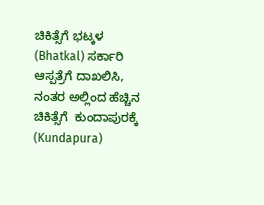ಚಿಕಿತ್ಸೆಗೆ ಭಟ್ಕಳ (Bhatkal) ಸರ್ಕಾರಿ ಆಸ್ಪತ್ರೆಗೆ ದಾಖಲಿಸಿ, ನಂತರ ಅಲ್ಲಿಂದ ಹೆಚ್ಚಿನ ಚಿಕಿತ್ಸೆಗೆ  ಕುಂದಾಪುರಕ್ಕೆ (Kundapura)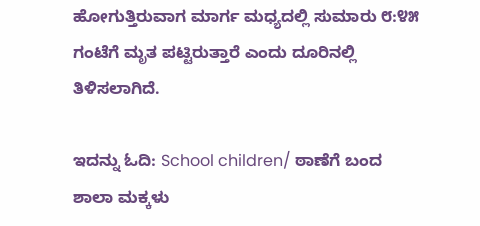ಹೋಗುತ್ತಿರುವಾಗ ಮಾರ್ಗ ಮಧ್ಯದಲ್ಲಿ ಸುಮಾರು ೮:೪೫ ಗಂಟೆಗೆ ಮೃತ ಪಟ್ಟಿರುತ್ತಾರೆ ಎಂದು ದೂರಿನಲ್ಲಿ ತಿಳಿಸಲಾಗಿದೆ.

ಇದನ್ನು ಓದಿ: School children/ ಠಾಣೆಗೆ ಬಂದ ಶಾಲಾ ಮಕ್ಕಳು